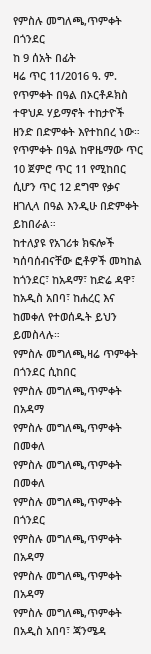የምስሉ መግለጫ,ጥምቀት በጎንደር
ከ 9 ሰአት በፊት
ዛሬ ጥር 11/2016 ዓ. ም. የጥምቀት በዓል በኦርቶዶክስ ተዋህዶ ሃይማኖት ተከታዮች ዘንድ በድምቀት እየተከበረ ነው።
የጥምቀት በዓል ከዋዜማው ጥር 10 ጀምሮ ጥር 11 የሚከበር ሲሆን ጥር 12 ደግሞ የቃና ዘገሊላ በዓል እንዲሁ በድምቀት ይከበራል።
ከተለያዩ የአገሪቱ ክፍሎች ካሰባሰብናቸው ፎቶዎች መካከል ከጎንደር፣ ከአዳማ፣ ከድሬ ዳዋ፣ ከአዲስ አበባ፣ ከሐረር እና ከመቀለ የተወሰዱት ይህን ይመስላሉ።
የምስሉ መግለጫ,ዛሬ ጥምቀት በጎንደር ሲከበር
የምስሉ መግለጫ,ጥምቀት በአዳማ
የምስሉ መግለጫ,ጥምቀት በመቀለ
የምስሉ መግለጫ,ጥምቀት በመቀለ
የምስሉ መግለጫ,ጥምቀት በጎንደር
የምስሉ መግለጫ,ጥምቀት በአዳማ
የምስሉ መግለጫ,ጥምቀት በአዳማ
የምስሉ መግለጫ,ጥምቀት በአዲስ አበባ፣ ጃንሜዳ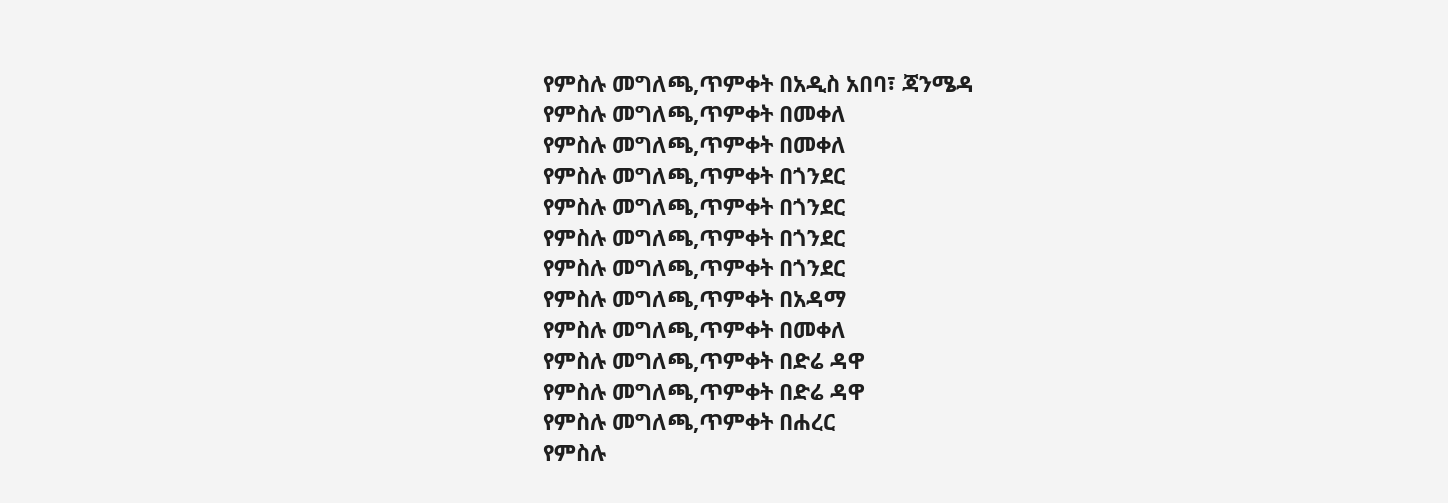የምስሉ መግለጫ,ጥምቀት በአዲስ አበባ፣ ጃንሜዳ
የምስሉ መግለጫ,ጥምቀት በመቀለ
የምስሉ መግለጫ,ጥምቀት በመቀለ
የምስሉ መግለጫ,ጥምቀት በጎንደር
የምስሉ መግለጫ,ጥምቀት በጎንደር
የምስሉ መግለጫ,ጥምቀት በጎንደር
የምስሉ መግለጫ,ጥምቀት በጎንደር
የምስሉ መግለጫ,ጥምቀት በአዳማ
የምስሉ መግለጫ,ጥምቀት በመቀለ
የምስሉ መግለጫ,ጥምቀት በድሬ ዳዋ
የምስሉ መግለጫ,ጥምቀት በድሬ ዳዋ
የምስሉ መግለጫ,ጥምቀት በሐረር
የምስሉ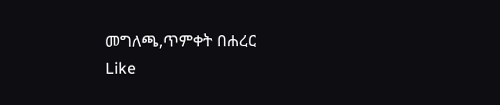መግለጫ,ጥምቀት በሐረር
Like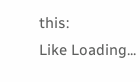this:
Like Loading...